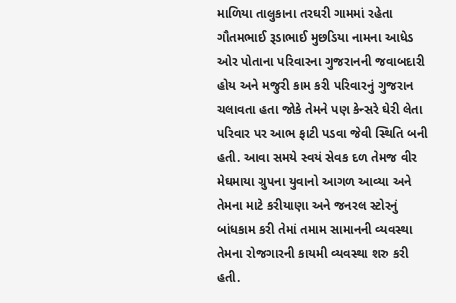માળિયા તાલુકાના તરઘરી ગામમાં રહેતા ગૌતમભાઈ રૂડાભાઈ મુછડિયા નામના આધેડ ઓર પોતાના પરિવારના ગુજરાનની જવાબદારી હોય અને મજુરી કામ કરી પરિવારનું ગુજરાન ચલાવતા હતા જોકે તેમને પણ કેન્સરે ઘેરી લેતા પરિવાર પર આભ ફાટી પડવા જેવી સ્થિતિ બની હતી. આવા સમયે સ્વયં સેવક દળ તેમજ વીર મેઘમાયા ગ્રુપના યુવાનો આગળ આવ્યા અને તેમના માટે કરીયાણા અને જનરલ સ્ટોરનું બાંધકામ કરી તેમાં તમામ સામાનની વ્યવસ્થા તેમના રોજગારની કાયમી વ્યવસ્થા શરુ કરી હતી.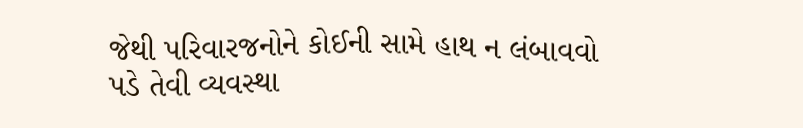જેથી પરિવારજનોને કોઈની સામે હાથ ન લંબાવવો પડે તેવી વ્યવસ્થા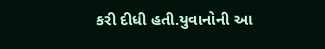કરી દીધી હતી.યુવાનોની આ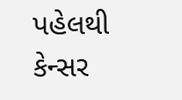પહેલથી કેન્સર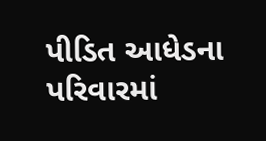પીડિત આધેડના પરિવારમાં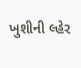ખુશીની લ્હેર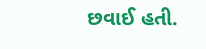છવાઈ હતી.